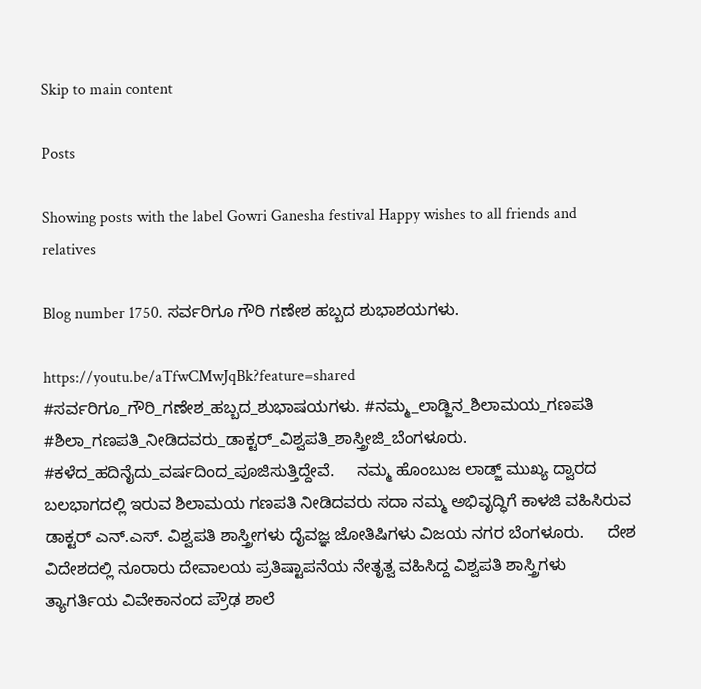Skip to main content

Posts

Showing posts with the label Gowri Ganesha festival Happy wishes to all friends and relatives

Blog number 1750. ಸರ್ವರಿಗೂ ಗೌರಿ ಗಣೇಶ ಹಬ್ಬದ ಶುಭಾಶಯಗಳು.

https://youtu.be/aTfwCMwJqBk?feature=shared #ಸರ್ವರಿಗೂ_ಗೌರಿ_ಗಣೇಶ_ಹಬ್ಬದ_ಶುಭಾಷಯಗಳು. #ನಮ್ಮ_ಲಾಡ್ಜಿನ_ಶಿಲಾಮಯ_ಗಣಪತಿ #ಶಿಲಾ_ಗಣಪತಿ_ನೀಡಿದವರು_ಡಾಕ್ಟರ್_ವಿಶ್ವಪತಿ_ಶಾಸ್ತ್ರೀಜಿ_ಬೆಂಗಳೂರು. #ಕಳೆದ_ಹದಿನೈದು_ವರ್ಷದಿಂದ_ಪೂಜಿಸುತ್ತಿದ್ದೇವೆ.     ನಮ್ಮ ಹೊಂಬುಜ ಲಾಡ್ಜ್ ಮುಖ್ಯ ದ್ವಾರದ ಬಲಭಾಗದಲ್ಲಿ ಇರುವ ಶಿಲಾಮಯ ಗಣಪತಿ ನೀಡಿದವರು ಸದಾ ನಮ್ಮ ಅಭಿವೃದ್ಧಿಗೆ ಕಾಳಜಿ ವಹಿಸಿರುವ ಡಾಕ್ಟರ್ ಎನ್.ಎಸ್. ವಿಶ್ವಪತಿ ಶಾಸ್ತ್ರೀಗಳು ದೈವಜ್ಞ ಜೋತಿಷಿಗಳು ವಿಜಯ ನಗರ ಬೆಂಗಳೂರು.     ದೇಶ ವಿದೇಶದಲ್ಲಿ ನೂರಾರು ದೇವಾಲಯ ಪ್ರತಿಷ್ಟಾಪನೆಯ ನೇತೃತ್ವ ವಹಿಸಿದ್ದ ವಿಶ್ವಪತಿ ಶಾಸ್ತ್ರಿಗಳು ತ್ಯಾಗರ್ತಿಯ ವಿವೇಕಾನಂದ ಪ್ರೌಢ ಶಾಲೆ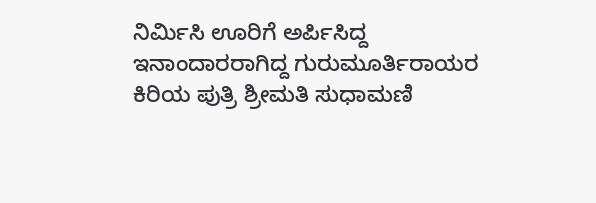ನಿರ್ಮಿಸಿ ಊರಿಗೆ ಅರ್ಪಿಸಿದ್ದ ಇನಾಂದಾರರಾಗಿದ್ದ ಗುರುಮೂರ್ತಿರಾಯರ ಕಿರಿಯ ಪುತ್ರಿ ಶ್ರೀಮತಿ ಸುಧಾಮಣಿ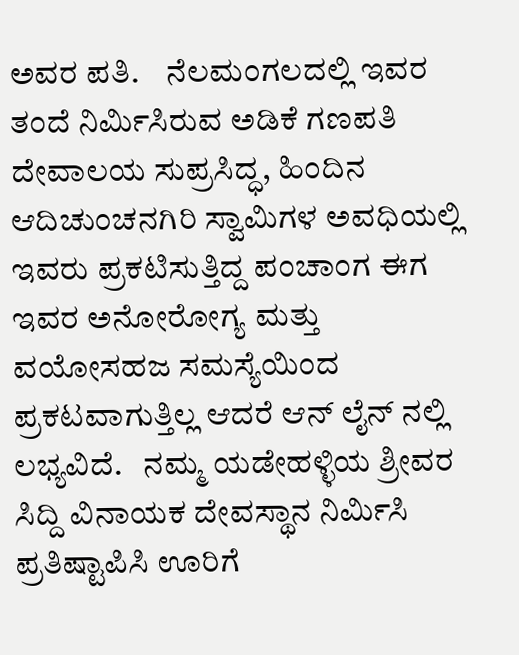ಅವರ ಪತಿ.    ನೆಲಮಂಗಲದಲ್ಲಿ ಇವರ ತಂದೆ ನಿರ್ಮಿಸಿರುವ ಅಡಿಕೆ ಗಣಪತಿ ದೇವಾಲಯ ಸುಪ್ರಸಿದ್ಧ, ಹಿಂದಿನ ಆದಿಚುಂಚನಗಿರಿ ಸ್ವಾಮಿಗಳ ಅವಧಿಯಲ್ಲಿ ಇವರು ಪ್ರಕಟಿಸುತ್ತಿದ್ದ ಪಂಚಾಂಗ ಈಗ ಇವರ ಅನೋರೋಗ್ಯ ಮತ್ತು ವಯೋಸಹಜ ಸಮಸ್ಯೆಯಿಂದ ಪ್ರಕಟವಾಗುತ್ತಿಲ್ಲ ಆದರೆ ಆನ್ ಲೈನ್ ನಲ್ಲಿ ಲಭ್ಯವಿದೆ.   ನಮ್ಮ ಯಡೇಹಳ್ಳಿಯ ಶ್ರೀವರ ಸಿದ್ದಿ ವಿನಾಯಕ ದೇವಸ್ಥಾನ ನಿರ್ಮಿಸಿ ಪ್ರತಿಷ್ಟಾಪಿಸಿ ಊರಿಗೆ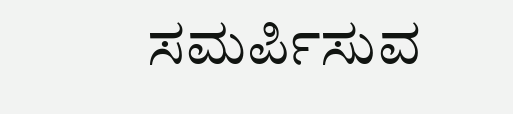ಸಮರ್ಪಿಸುವ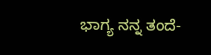ಭಾಗ್ಯ ನನ್ನ ತಂದೆ-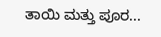ತಾಯಿ ಮತ್ತು ಪೂರ...